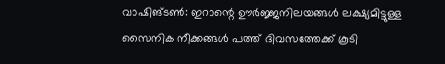വാഷിങ്ടൺ: ഇറാന്റെ ഊർജ്ജനിലയങ്ങൾ ലക്ഷ്യമിട്ടുള്ള സൈനിക നീക്കങ്ങൾ പത്ത് ദിവസത്തേക്ക് കൂടി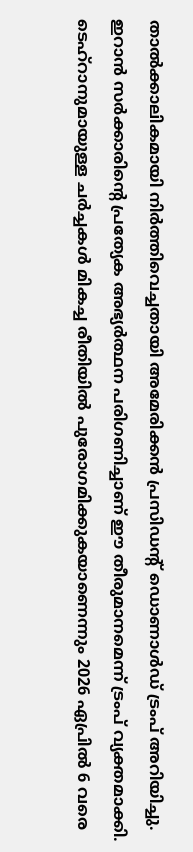താൽക്കാലികമായി നിർത്തിവെച്ചതായി അമേരിക്കൻ പ്രസിഡന്റ് ഡൊണാൾഡ് ട്രംപ് അറിയിച്ചു. ഇറാൻ സർക്കാരിന്റെ പ്രത്യേക അഭ്യർത്ഥന പരിഗണിച്ചാണ് ഈ തീരുമാനമെന്ന് ട്രംപ് വ്യക്തമാക്കി. ടെഹ്റാനുമായുള്ള ചർച്ചകൾ മികച്ച രീതിയിൽ പുരോഗമിക്കുകയാണെന്നും 2026 ഏപ്രിൽ 6 വരെ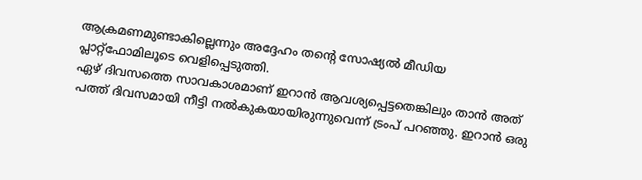ആക്രമണമുണ്ടാകില്ലെന്നും അദ്ദേഹം തന്റെ സോഷ്യൽ മീഡിയ പ്ലാറ്റ്ഫോമിലൂടെ വെളിപ്പെടുത്തി.
ഏഴ് ദിവസത്തെ സാവകാശമാണ് ഇറാൻ ആവശ്യപ്പെട്ടതെങ്കിലും താൻ അത് പത്ത് ദിവസമായി നീട്ടി നൽകുകയായിരുന്നുവെന്ന് ട്രംപ് പറഞ്ഞു. ഇറാൻ ഒരു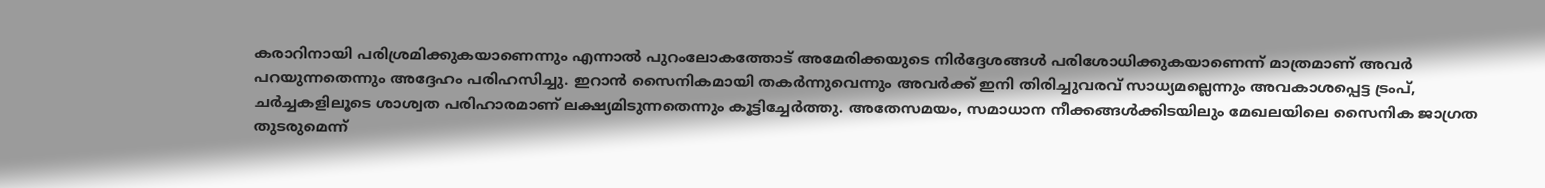കരാറിനായി പരിശ്രമിക്കുകയാണെന്നും എന്നാൽ പുറംലോകത്തോട് അമേരിക്കയുടെ നിർദ്ദേശങ്ങൾ പരിശോധിക്കുകയാണെന്ന് മാത്രമാണ് അവർ പറയുന്നതെന്നും അദ്ദേഹം പരിഹസിച്ചു. ഇറാൻ സൈനികമായി തകർന്നുവെന്നും അവർക്ക് ഇനി തിരിച്ചുവരവ് സാധ്യമല്ലെന്നും അവകാശപ്പെട്ട ട്രംപ്, ചർച്ചകളിലൂടെ ശാശ്വത പരിഹാരമാണ് ലക്ഷ്യമിടുന്നതെന്നും കൂട്ടിച്ചേർത്തു. അതേസമയം, സമാധാന നീക്കങ്ങൾക്കിടയിലും മേഖലയിലെ സൈനിക ജാഗ്രത തുടരുമെന്ന്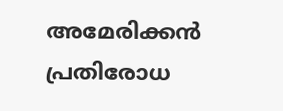അമേരിക്കൻ പ്രതിരോധ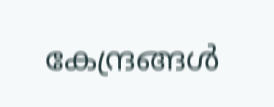കേന്ദ്രങ്ങൾ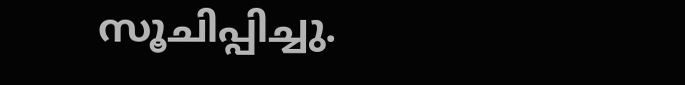സൂചിപ്പിച്ചു.